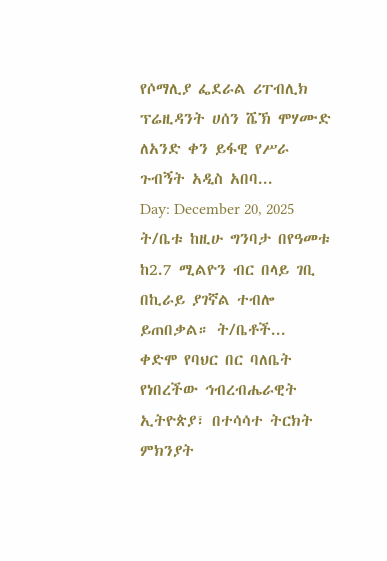የሶማሊያ ፌደራል ሪፐብሊክ ፕሬዚዳንት ሀሰን ሼኽ ሞሃሙድ ለአንድ ቀን ይፋዊ የሥራ ጉብኝት አዲስ አበባ...
Day: December 20, 2025
ት/ቤቱ ከዚሁ ግንባታ በየዓመቱ ከ2.7 ሚልዮን ብር በላይ ገቢ በኪራይ ያገኛል ተብሎ ይጠበቃል። ት/ቤቶች...
ቀድሞ የባህር በር ባለቤት የነበረችው ኅብረብሔራዊት ኢትዮጵያ፣ በተሳሳተ ትርክት ምክንያት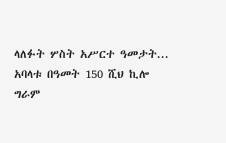ላለፉት ሦስት አሥርተ ዓመታት...
አባላቱ በዓመት 150 ሺህ ኪሎ ግራም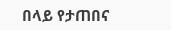በላይ የታጠበና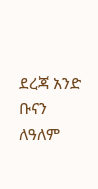ደረጃ አንድ ቡናን ለዓለም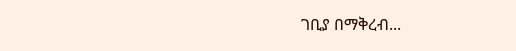ገቢያ በማቅረብ...